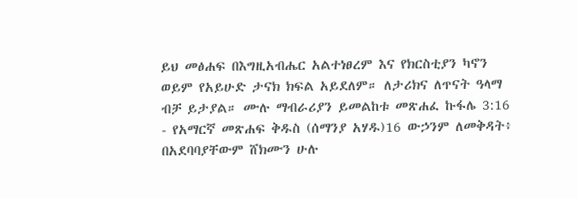ይህ መፅሐፍ በእግዚአብሔር አልተነፀረም እና የክርስቲያን ካኖን ወይም የአይሁድ ታናክ ክፍል አይደለም። ለታሪክና ለጥናት ዓላማ ብቻ ይታያል። ሙሉ ማብራሪያን ይመልከቱ መጽሐፈ ኩፋሌ 3:16 - የአማርኛ መጽሐፍ ቅዱስ (ሰማንያ አሃዱ)16 ውኃንም ለመቅዳት፥ በአደባባያቸውም ሸክሙን ሁሉ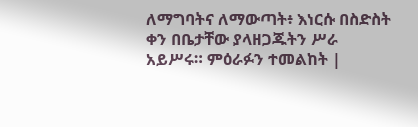ለማግባትና ለማውጣት፥ እነርሱ በስድስት ቀን በቤታቸው ያላዘጋጁትን ሥራ አይሥሩ። ምዕራፉን ተመልከት |